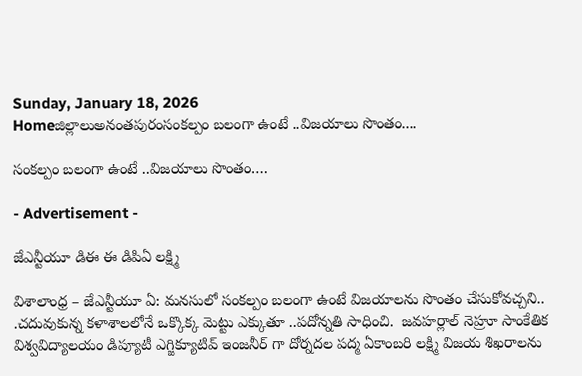Sunday, January 18, 2026
Homeజిల్లాలుఅనంతపురంసంకల్పం బలంగా ఉంటే ..విజయాలు సొంతం....

సంకల్పం బలంగా ఉంటే ..విజయాలు సొంతం….

- Advertisement -

జేఎన్టీయూ డిఈ ఈ డిపిఏ లక్ష్మి

విశాలాంధ్ర – జేఎన్టీయూ ఏ: మనసులో సంకల్పం బలంగా ఉంటే విజయాలను సొంతం చేసుకోవచ్చని.. .చదువుకున్న కళాశాలలోనే ఒక్కొక్క మెట్టు ఎక్కుతూ ..పదోన్నతి సాధించి.  జవహర్లాల్ నెహ్రూ సాంకేతిక విశ్వవిద్యాలయం డిప్యూటీ ఎగ్జిక్యూటివ్ ఇంజనీర్ గా దోర్నదల పద్మ ఏకాంబరి లక్ష్మి విజయ శిఖరాలను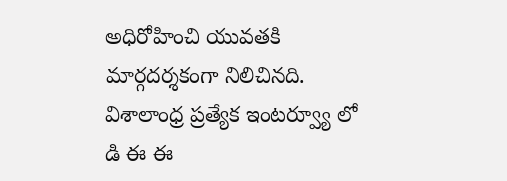అధిరోహించి యువతకి మార్గదర్శకంగా నిలిచినది. విశాలాంధ్ర ప్రత్యేక ఇంటర్వ్యూ లో డి ఈ ఈ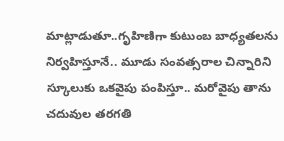మాట్లాడుతూ..గృహిణిగా కుటుంబ బాధ్యతలను నిర్వహిస్తూనే.. మూడు సంవత్సరాల చిన్నారిని స్కూలుకు ఒకవైపు పంపిస్తూ.. మరోవైపు తాను చదువుల తరగతి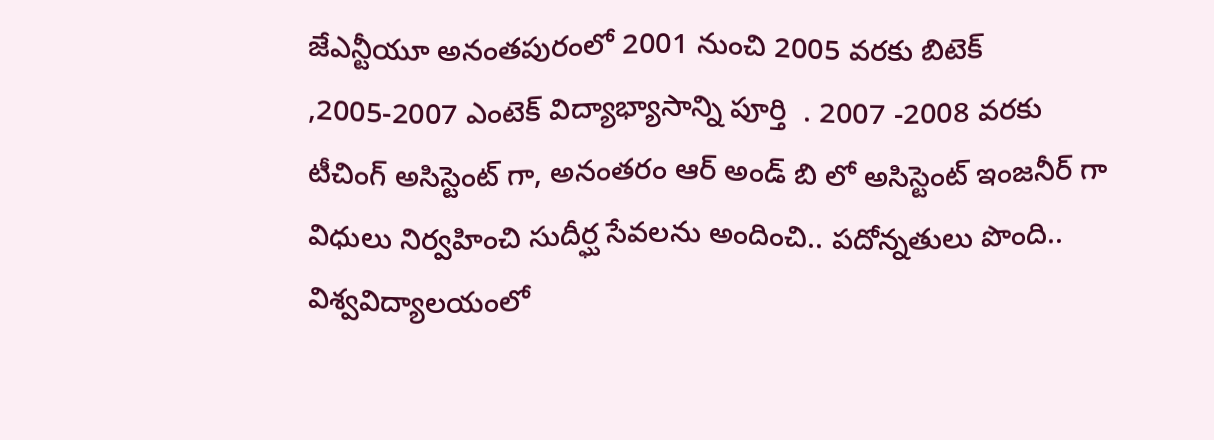జేఎన్టీయూ అనంతపురంలో 2001 నుంచి 2005 వరకు బిటెక్ ,2005-2007 ఎంటెక్ విద్యాభ్యాసాన్ని పూర్తి  . 2007 -2008 వరకు టీచింగ్ అసిస్టెంట్ గా, అనంతరం ఆర్ అండ్ బి లో అసిస్టెంట్ ఇంజనీర్ గా విధులు నిర్వహించి సుదీర్ఘ సేవలను అందించి.. పదోన్నతులు పొంది.. విశ్వవిద్యాలయంలో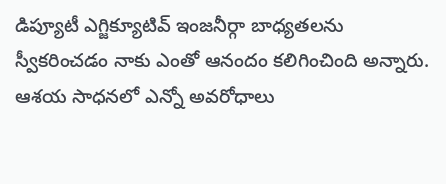డిప్యూటీ ఎగ్జిక్యూటివ్ ఇంజనీర్గా బాధ్యతలను స్వీకరించడం నాకు ఎంతో ఆనందం కలిగించింది అన్నారు. ఆశయ సాధనలో ఎన్నో అవరోధాలు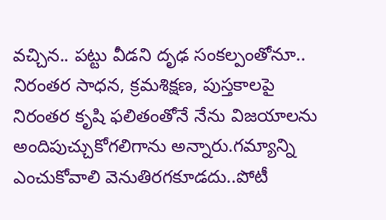వచ్చిన.. పట్టు వీడని దృఢ సంకల్పంతోనూ.. నిరంతర సాధన, క్రమశిక్షణ, పుస్తకాలపై నిరంతర కృషి ఫలితంతోనే నేను విజయాలను అందిపుచ్చుకోగలిగాను అన్నారు.గమ్యాన్ని ఎంచుకోవాలి వెనుతిరగకూడదు..పోటీ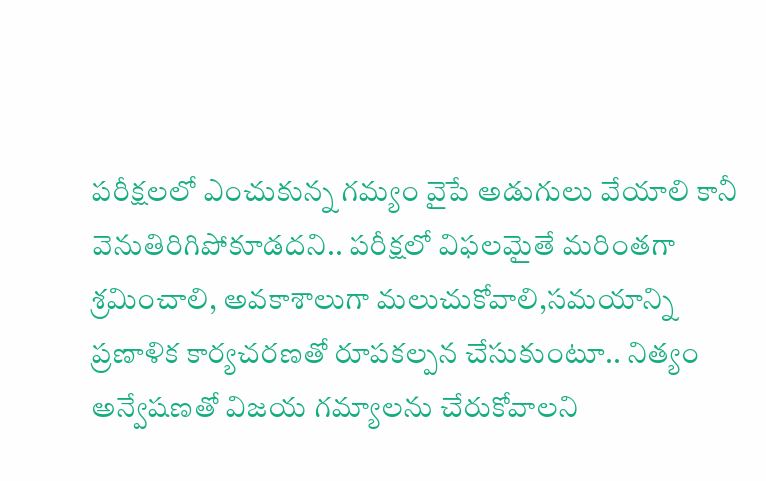పరీక్షలలో ఎంచుకున్న గమ్యం వైపే అడుగులు వేయాలి కానీ వెనుతిరిగిపోకూడదని.. పరీక్షలో విఫలమైతే మరింతగా శ్రమించాలి, అవకాశాలుగా మలుచుకోవాలి,సమయాన్ని ప్రణాళిక కార్యచరణతో రూపకల్పన చేసుకుంటూ.. నిత్యం అన్వేషణతో విజయ గమ్యాలను చేరుకోవాలని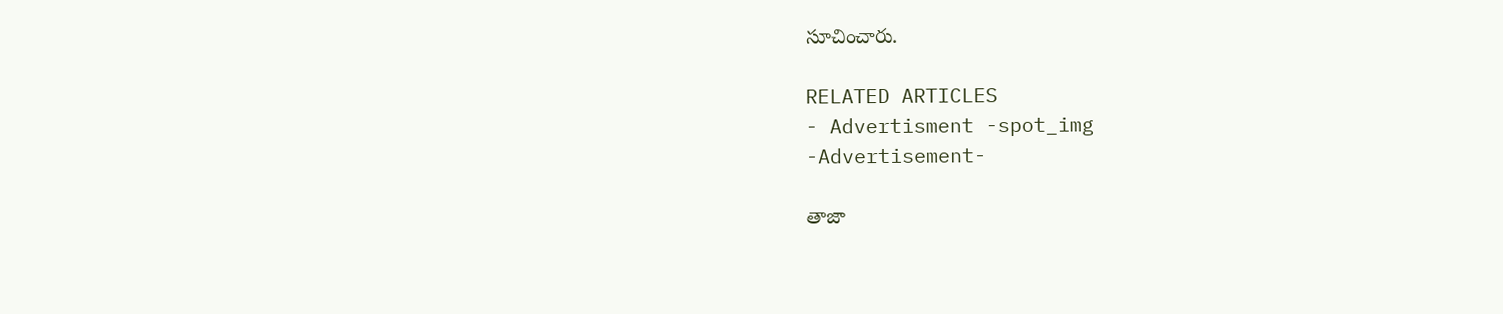సూచించారు.

RELATED ARTICLES
- Advertisment -spot_img
-Advertisement-

తాజా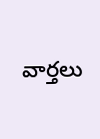వార్తలు